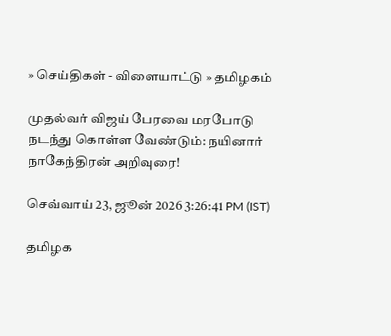» செய்திகள் - விளையாட்டு » தமிழகம்

முதல்வர் விஜய் பேரவை மரபோடு நடந்து கொள்ள வேண்டும்: நயினார் நாகேந்திரன் அறிவுரை!

செவ்வாய் 23, ஜூன் 2026 3:26:41 PM (IST)

தமிழக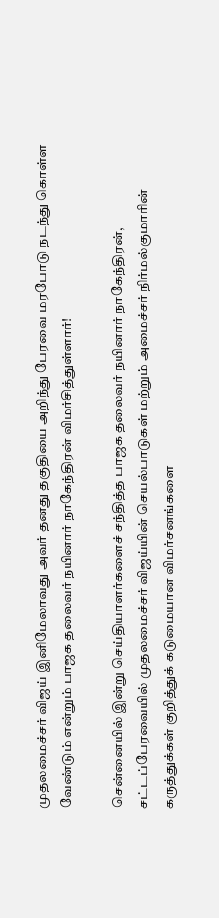முதலமைச்சர் விஜய் இனிமேலாவது அவர் தனது தகுதியை அறிந்து பேரவை மரபோடு நடந்து கொள்ள வேண்டும் என்றும் பாஜக தலைவர் நயினார் நாகேந்திரன் விமர்சித்துள்ளார்!

சென்னையில் இன்று செய்தியாளர்களைச் சந்தித்த பாஜக தலைவர் நயினார் நாகேந்திரன், சட்டப்பேரவையில் முதலமைச்சர் விஜய்யின் செயல்பாடுகள் மற்றும் அமைச்சர் நிர்மல்குமாரின் கருத்துக்கள் குறித்துக் கடுமையான விமர்சனங்களை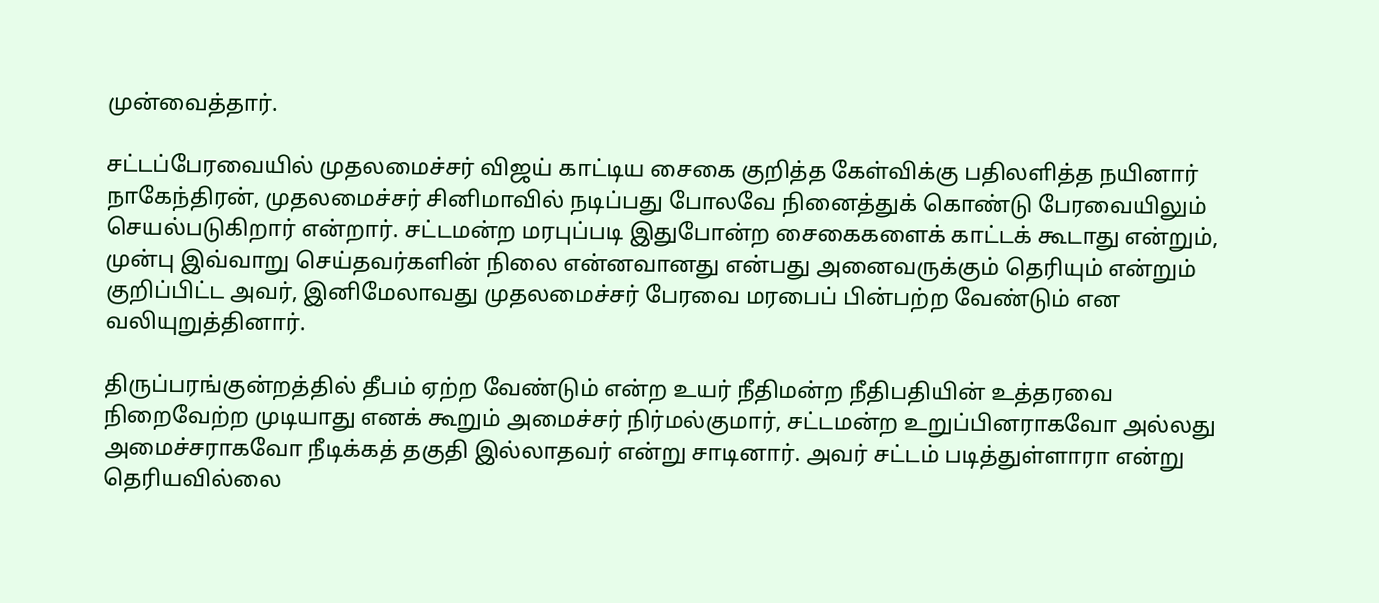முன்வைத்தார்.

சட்டப்பேரவையில் முதலமைச்சர் விஜய் காட்டிய சைகை குறித்த கேள்விக்கு பதிலளித்த நயினார் நாகேந்திரன், முதலமைச்சர் சினிமாவில் நடிப்பது போலவே நினைத்துக் கொண்டு பேரவையிலும் செயல்படுகிறார் என்றார். சட்டமன்ற மரபுப்படி இதுபோன்ற சைகைகளைக் காட்டக் கூடாது என்றும், முன்பு இவ்வாறு செய்தவர்களின் நிலை என்னவானது என்பது அனைவருக்கும் தெரியும் என்றும் குறிப்பிட்ட அவர், இனிமேலாவது முதலமைச்சர் பேரவை மரபைப் பின்பற்ற வேண்டும் என வலியுறுத்தினார்.

திருப்பரங்குன்றத்தில் தீபம் ஏற்ற வேண்டும் என்ற உயர் நீதிமன்ற நீதிபதியின் உத்தரவை நிறைவேற்ற முடியாது எனக் கூறும் அமைச்சர் நிர்மல்குமார், சட்டமன்ற உறுப்பினராகவோ அல்லது அமைச்சராகவோ நீடிக்கத் தகுதி இல்லாதவர் என்று சாடினார். அவர் சட்டம் படித்துள்ளாரா என்று தெரியவில்லை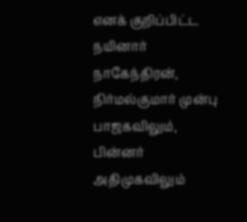எனக் குறிப்பிட்ட நயினார் நாகேந்திரன், நிர்மல்குமார் முன்பு பாஜகவிலும், பின்னர் அதிமுகவிலும்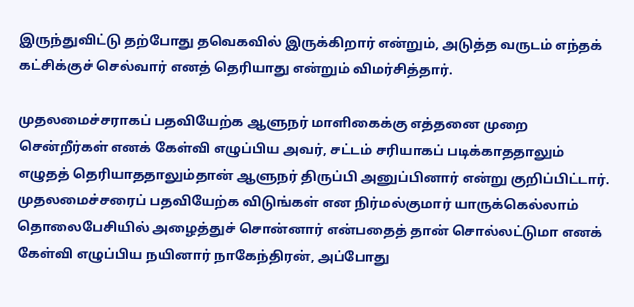இருந்துவிட்டு தற்போது தவெகவில் இருக்கிறார் என்றும், அடுத்த வருடம் எந்தக் கட்சிக்குச் செல்வார் எனத் தெரியாது என்றும் விமர்சித்தார்.

முதலமைச்சராகப் பதவியேற்க ஆளுநர் மாளிகைக்கு எத்தனை முறை சென்றீர்கள் எனக் கேள்வி எழுப்பிய அவர், சட்டம் சரியாகப் படிக்காததாலும் எழுதத் தெரியாததாலும்தான் ஆளுநர் திருப்பி அனுப்பினார் என்று குறிப்பிட்டார். முதலமைச்சரைப் பதவியேற்க விடுங்கள் என நிர்மல்குமார் யாருக்கெல்லாம் தொலைபேசியில் அழைத்துச் சொன்னார் என்பதைத் தான் சொல்லட்டுமா எனக் கேள்வி எழுப்பிய நயினார் நாகேந்திரன், அப்போது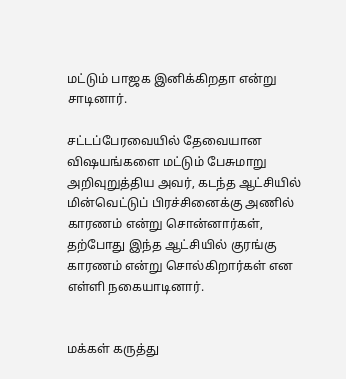மட்டும் பாஜக இனிக்கிறதா என்று சாடினார்.

சட்டப்பேரவையில் தேவையான விஷயங்களை மட்டும் பேசுமாறு அறிவுறுத்திய அவர், கடந்த ஆட்சியில் மின்வெட்டுப் பிரச்சினைக்கு அணில் காரணம் என்று சொன்னார்கள், தற்போது இந்த ஆட்சியில் குரங்கு காரணம் என்று சொல்கிறார்கள் என எள்ளி நகையாடினார்.


மக்கள் கருத்து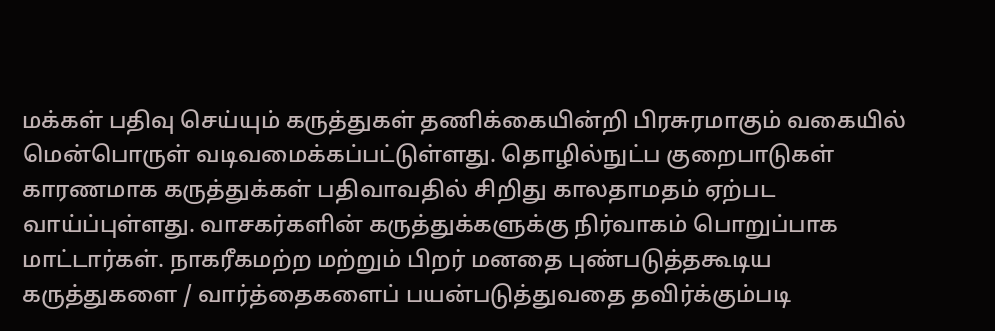மக்கள் பதிவு செய்யும் கருத்துகள் தணிக்கையின்றி பிரசுரமாகும் வகையில் மென்பொருள் வடிவமைக்கப்பட்டுள்ளது. தொழில்நுட்ப குறைபாடுகள் காரணமாக கருத்துக்கள் பதிவாவதில் சிறிது காலதாமதம் ஏற்பட வாய்ப்புள்ளது. வாசகர்களின் கருத்துக்களுக்கு நிர்வாகம் பொறுப்பாக மாட்டார்கள். நாகரீகமற்ற மற்றும் பிறர் மனதை புண்படுத்தகூடிய கருத்துகளை / வார்த்தைகளைப் பயன்படுத்துவதை தவிர்க்கும்படி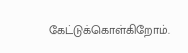கேட்டுக்கொள்கிறோம்.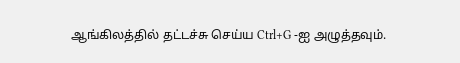ஆங்கிலத்தில் தட்டச்சு செய்ய Ctrl+G -ஐ அழுத்தவும்.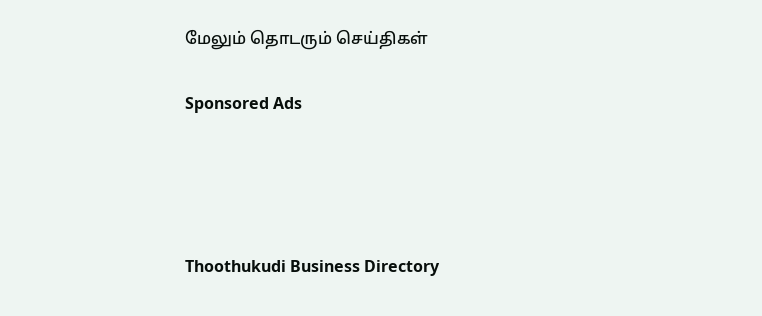மேலும் தொடரும் செய்திகள்

Sponsored Ads




Thoothukudi Business Directory